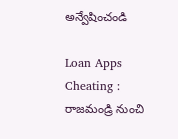అన్వేషించండి

Loan Apps Cheating : రాజమండ్రి నుంచి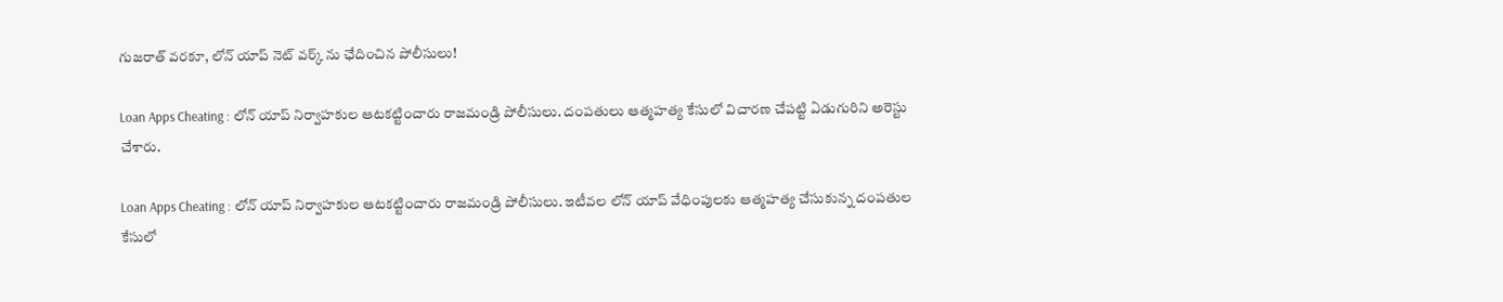గుజరాత్ వరకూ, లోన్ యాప్ నెట్ వర్క్ ను ఛేదించిన పోలీసులు!

Loan Apps Cheating : లోన్ యాప్ నిర్వాహకుల ఆటకట్టించారు రాజమండ్రి పోలీసులు. దంపతులు ఆత్మహత్య కేసులో విచారణ చేపట్టి ఏడుగురిని అరెస్టు చేశారు.

Loan Apps Cheating : లోన్ యాప్ నిర్వాహకుల ఆటకట్టించారు రాజమండ్రి పోలీసులు. ఇటీవల లోన్ యాప్ వేధింపులకు ఆత్మహత్య చేసుకున్న దంపతుల కేసులో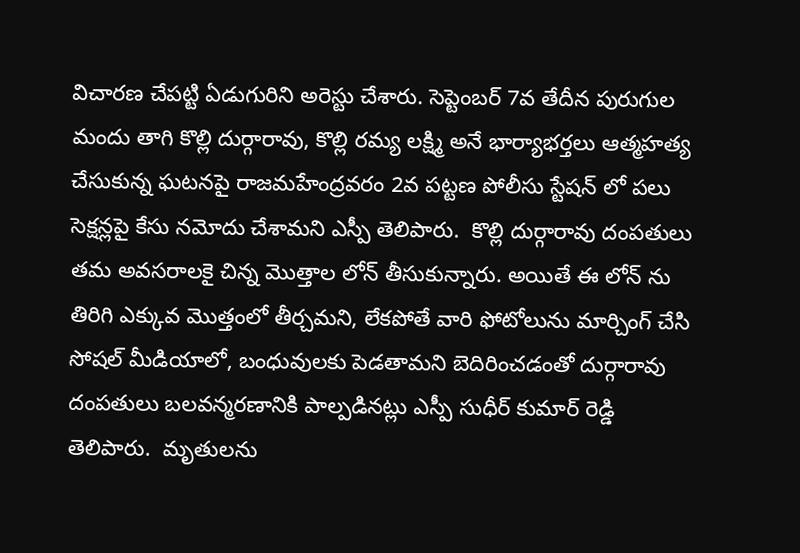విచారణ చేపట్టి ఏడుగురిని అరెస్టు చేశారు. సెప్టెంబర్ 7వ తేదీన పురుగుల మందు తాగి కొల్లి దుర్గారావు, కొల్లి రమ్య లక్ష్మి అనే భార్యాభర్తలు ఆత్మహత్య చేసుకున్న ఘటనపై రాజమహేంద్రవరం 2వ పట్టణ పోలీసు స్టేషన్ లో పలు సెక్షన్లపై కేసు నమోదు చేశామని ఎస్పీ తెలిపారు.  కొల్లి దుర్గారావు దంపతులు తమ అవసరాలకై చిన్న మొత్తాల లోన్ తీసుకున్నారు. అయితే ఈ లోన్ ను తిరిగి ఎక్కువ మొత్తంలో తీర్చమని, లేకపోతే వారి ఫోటోలును మార్చింగ్ చేసి సోషల్ మీడియాలో, బంధువులకు పెడతామని బెదిరించడంతో దుర్గారావు దంపతులు బలవన్మరణానికి పాల్పడినట్లు ఎస్పీ సుధీర్ కుమార్ రెడ్డి తెలిపారు.  మృతులను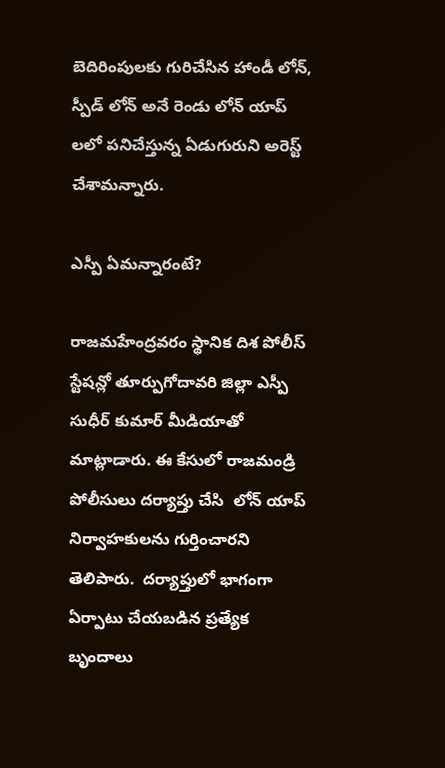బెదిరింపులకు గురిచేసిన హాండీ లోన్, స్పీడ్ లోన్ అనే రెండు లోన్ యాప్ లలో పనిచేస్తున్న ఏడుగురుని అరెస్ట్ చేశామన్నారు.

ఎస్పీ ఏమన్నారంటే?

రాజమహేంద్రవరం స్థానిక దిశ పోలీస్ స్టేషన్లో తూర్పుగోదావరి జిల్లా ఎస్పీ సుధీర్ కుమార్ మీడియాతో మాట్లాడారు. ఈ కేసులో రాజమండ్రి పోలీసులు దర్యాప్తు చేసి  లోన్ యాప్ నిర్వాహకులను గుర్తించారని తెలిపారు.  దర్యాప్తులో భాగంగా ఏర్పాటు చేయబడిన ప్రత్యేక బృందాలు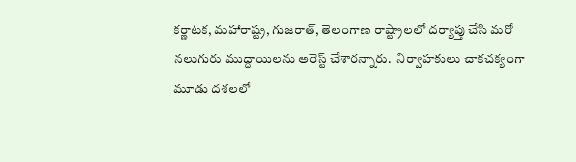కర్ణాటక, మహారాష్ట్ర, గుజరాత్, తెలంగాణ రాష్ట్రాలలో దర్యాప్తు చేసి మరో నలుగురు ముద్దాయిలను అరెస్ట్ చేశారన్నారు.  నిర్వాహకులు చాకచక్యంగా మూడు దశలలో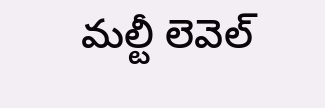మల్టీ లెవెల్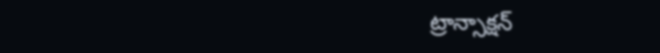ట్రాన్సాక్షన్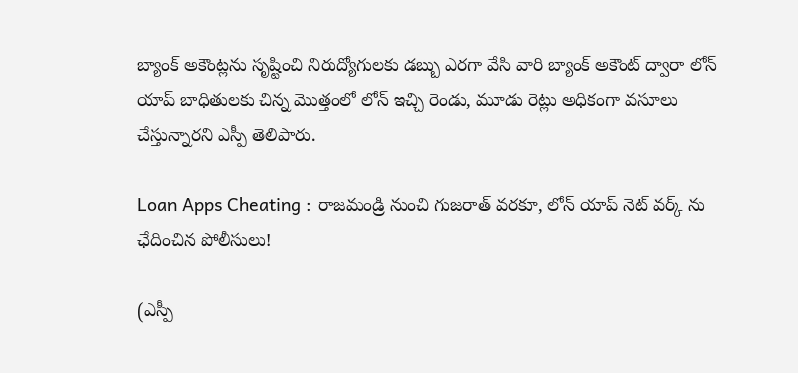బ్యాంక్ అకౌంట్లను సృష్టించి నిరుద్యోగులకు డబ్బు ఎరగా వేసి వారి బ్యాంక్ అకౌంట్ ద్వారా లోన్ యాప్ బాధితులకు చిన్న మొత్తంలో లోన్ ఇచ్చి రెండు, మూడు రెట్లు అధికంగా వసూలు చేస్తున్నారని ఎస్పీ తెలిపారు.

Loan Apps Cheating : రాజమండ్రి నుంచి గుజరాత్ వరకూ, లోన్ యాప్ నెట్ వర్క్ ను ఛేదించిన పోలీసులు!

(ఎస్పీ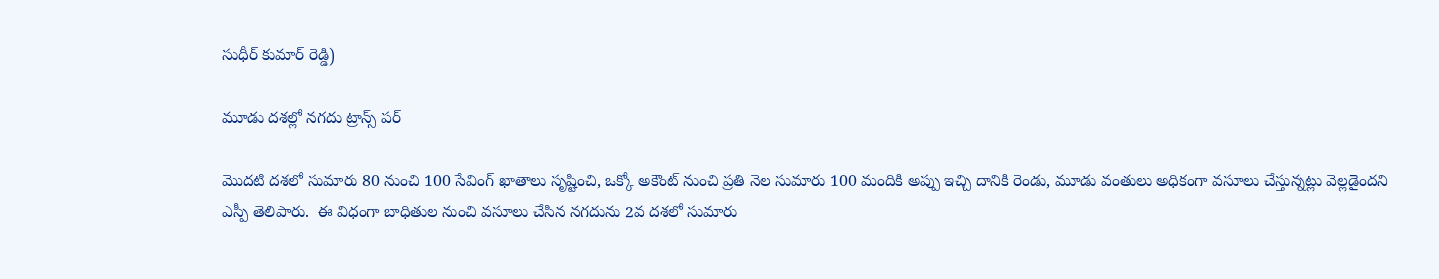సుధీర్ కుమార్ రెడ్డి)

మూడు దశల్లో నగదు ట్రాన్స్ పర్

మొదటి దశలో సుమారు 80 నుంచి 100 సేవింగ్ ఖాతాలు సృష్టించి, ఒక్కో అకౌంట్ నుంచి ప్రతి నెల సుమారు 100 మందికి అప్పు ఇచ్చి దానికి రెండు, మూడు వంతులు అధికంగా వసూలు చేస్తున్నట్లు వెల్లడైందని ఎస్పీ తెలిపారు.  ఈ విధంగా బాధితుల నుంచి వసూలు చేసిన నగదును 2వ దశలో సుమారు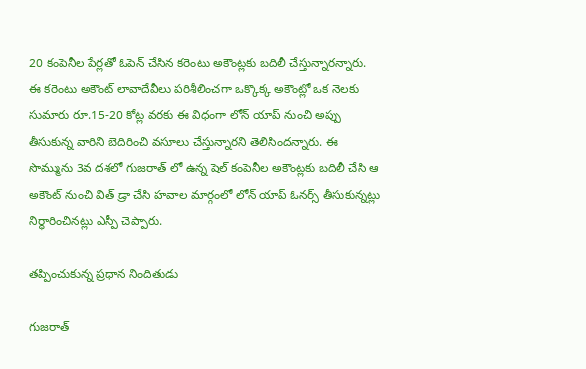20 కంపెనీల పేర్లతో ఓపెన్ చేసిన కరెంటు అకౌంట్లకు బదిలీ చేస్తున్నారన్నారు. ఈ కరెంటు అకౌంట్ లావాదేవీలు పరిశీలించగా ఒక్కొక్క అకౌంట్లో ఒక నెలకు సుమారు రూ.15-20 కోట్ల వరకు ఈ విధంగా లోన్ యాప్ నుంచి అప్పు తీసుకున్న వారిని బెదిరించి వసూలు చేస్తున్నారని తెలిసిందన్నారు. ఈ సొమ్మును 3వ దశలో గుజరాత్ లో ఉన్న షెల్ కంపెనీల అకౌంట్లకు బదిలీ చేసి ఆ అకౌంట్ నుంచి విత్ డ్రా చేసి హవాల మార్గంలో లోన్ యాప్ ఓనర్స్ తీసుకున్నట్లు నిర్ధారించినట్లు ఎస్పీ చెప్పారు.

తప్పించుకున్న ప్రధాన నిందితుడు

గుజరాత్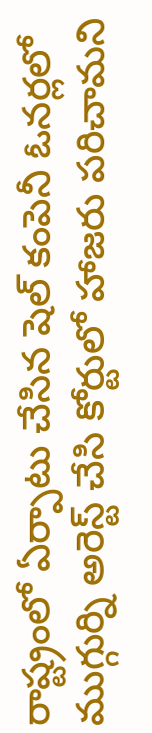రాష్ట్రంలో ఏర్పాటు చేసిన షెల్ కంపెనీ ఓనర్లలో ముగ్గుర్ని అరెస్ట్ చేసి కోర్టులో హాజరు పరిచామని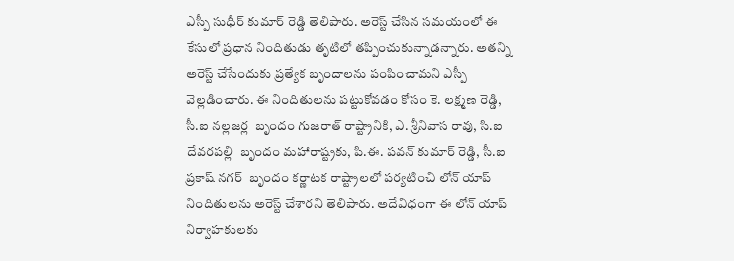ఎస్పీ సుధీర్ కుమార్ రెడ్డి తెలిపారు. అరెస్ట్ చేసిన సమయంలో ఈ కేసులో ప్రధాన నిందితుడు తృటిలో తప్పించుకున్నాడన్నారు. అతన్ని అరెస్ట్ చేసేందుకు ప్రత్యేక బృందాలను పంపించామని ఎస్పీ వెల్లడించారు. ఈ నిందితులను పట్టుకోవడం కోసం కె. లక్ష్మణ రెడ్డి, సీ.ఐ నల్లజర్ల  బృందం గుజరాత్ రాష్ట్రానికి, ఎ. శ్రీనివాస రావు, సి.ఐ దేవరపల్లి  బృందం మహారాష్ట్రకు, పి.ఈ. పవన్ కుమార్ రెడ్డి, సీ.ఐ ప్రకాష్ నగర్  బృందం కర్ణాటక రాష్ట్రాలలో పర్యటించి లోన్ యాప్ నిందితులను అరెస్ట్ చేశారని తెలిపారు. అదేవిధంగా ఈ లోన్ యాప్ నిర్వాహకులకు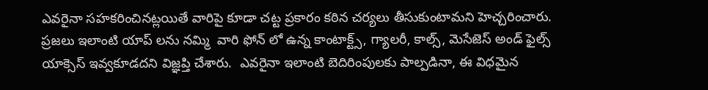ఎవరైనా సహకరించినట్లయితే వారిపై కూడా చట్ట ప్రకారం కఠిన చర్యలు తీసుకుంటామని హెచ్చరించారు. ప్రజలు ఇలాంటి యాప్ లను నమ్మి  వారి ఫోన్ లో ఉన్న కాంటాక్ట్స్, గ్యాలరీ, కాల్స్, మెసేజెస్ అండ్ ఫైల్స్ యాక్సెస్ ఇవ్వకూడదని విజ్ఞప్తి చేశారు.  ఎవరైనా ఇలాంటి బెదిరింపులకు పాల్పడినా, ఈ విధమైన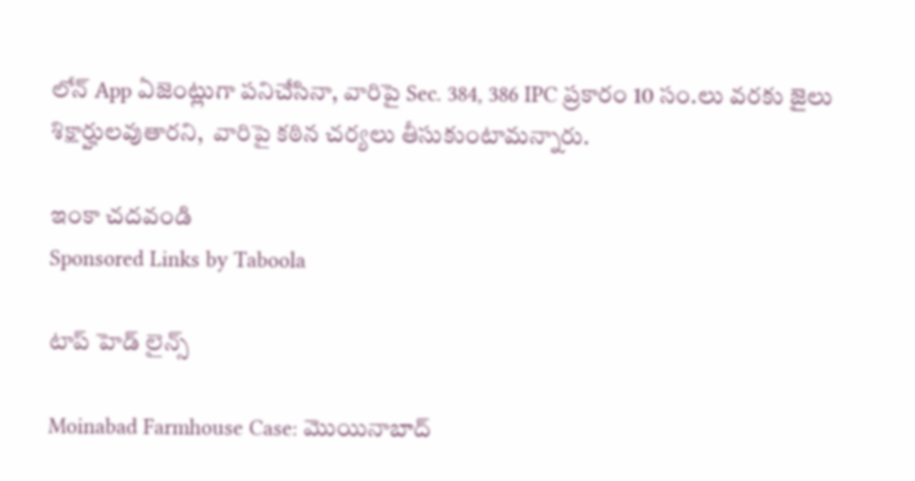లోన్ App ఏజెంట్లుగా పనిచేసినా, వారిపై Sec. 384, 386 IPC ప్రకారం 10 సం.లు వరకు జైలు శిక్షార్హులవుతారని,  వారిపై కఠిన చర్యలు తీసుకుంటామన్నారు.

ఇంకా చదవండి
Sponsored Links by Taboola

టాప్ హెడ్ లైన్స్

Moinabad Farmhouse Case: మొయినాబాద్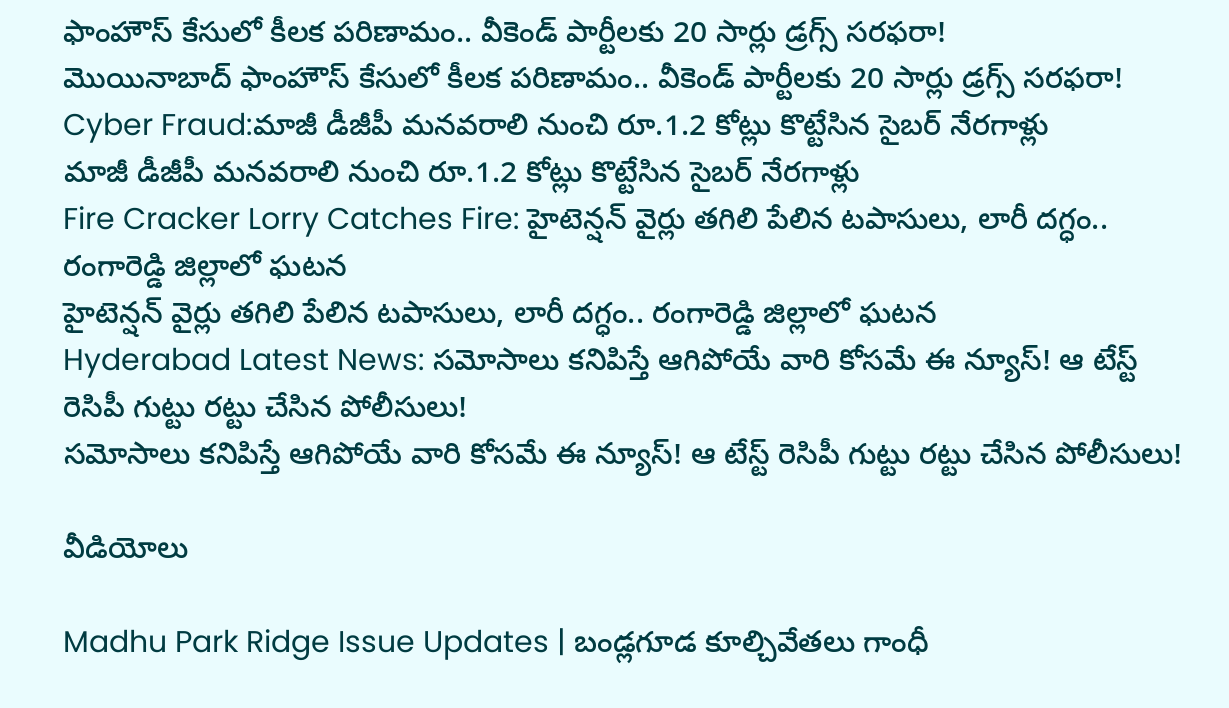ఫాంహౌస్ కేసులో కీలక పరిణామం.. వీకెండ్ పార్టీలకు 20 సార్లు డ్రగ్స్ సరఫరా!
మొయినాబాద్ ఫాంహౌస్ కేసులో కీలక పరిణామం.. వీకెండ్ పార్టీలకు 20 సార్లు డ్రగ్స్ సరఫరా!
Cyber Fraud:మాజీ డీజీపీ మనవరాలి నుంచి రూ.1.2 కోట్లు కొట్టేసిన సైబర్ నేరగాళ్లు
మాజీ డీజీపీ మనవరాలి నుంచి రూ.1.2 కోట్లు కొట్టేసిన సైబర్ నేరగాళ్లు
Fire Cracker Lorry Catches Fire: హైటెన్షన్ వైర్లు తగిలి పేలిన టపాసులు, లారీ దగ్ధం.. రంగారెడ్డి జిల్లాలో ఘటన
హైటెన్షన్ వైర్లు తగిలి పేలిన టపాసులు, లారీ దగ్ధం.. రంగారెడ్డి జిల్లాలో ఘటన
Hyderabad Latest News: సమోసాలు కనిపిస్తే ఆగిపోయే వారి కోసమే ఈ న్యూస్! ఆ టేస్ట్ రెసిపీ గుట్టు రట్టు చేసిన పోలీసులు!
సమోసాలు కనిపిస్తే ఆగిపోయే వారి కోసమే ఈ న్యూస్! ఆ టేస్ట్ రెసిపీ గుట్టు రట్టు చేసిన పోలీసులు!

వీడియోలు

Madhu Park Ridge Issue Updates | బండ్లగూడ కూల్చివేతలు గాంధీ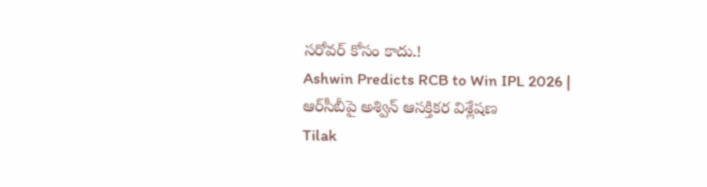సరోవర్ కోసం కాదు.!
Ashwin Predicts RCB to Win IPL 2026 | ఆర్‌సీబీపై అశ్విన్ ఆసక్తికర విశ్లేషణ
Tilak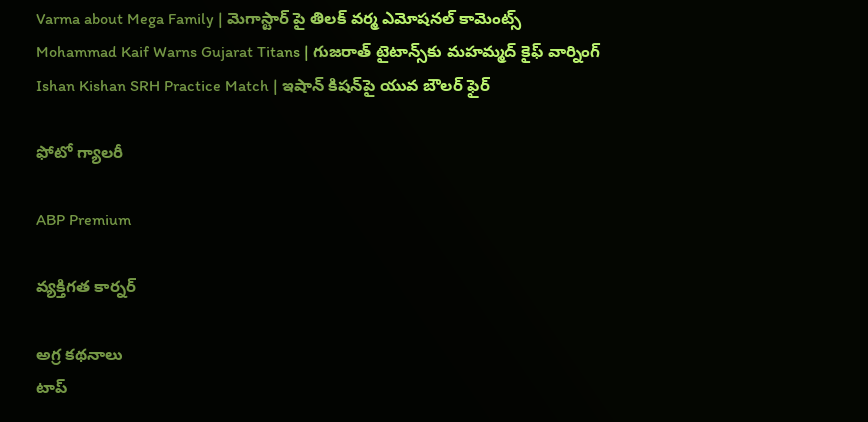Varma about Mega Family | మెగాస్టార్ పై తిలక్ వర్మ ఎమోషనల్ కామెంట్స్
Mohammad Kaif Warns Gujarat Titans | గుజరాత్ టైటాన్స్‌కు మహమ్మద్ కైఫ్ వార్నింగ్
Ishan Kishan SRH Practice Match | ఇషాన్ కిషన్‌పై యువ బౌలర్ ఫైర్

ఫోటో గ్యాలరీ

ABP Premium

వ్యక్తిగత కార్నర్

అగ్ర కథనాలు
టాప్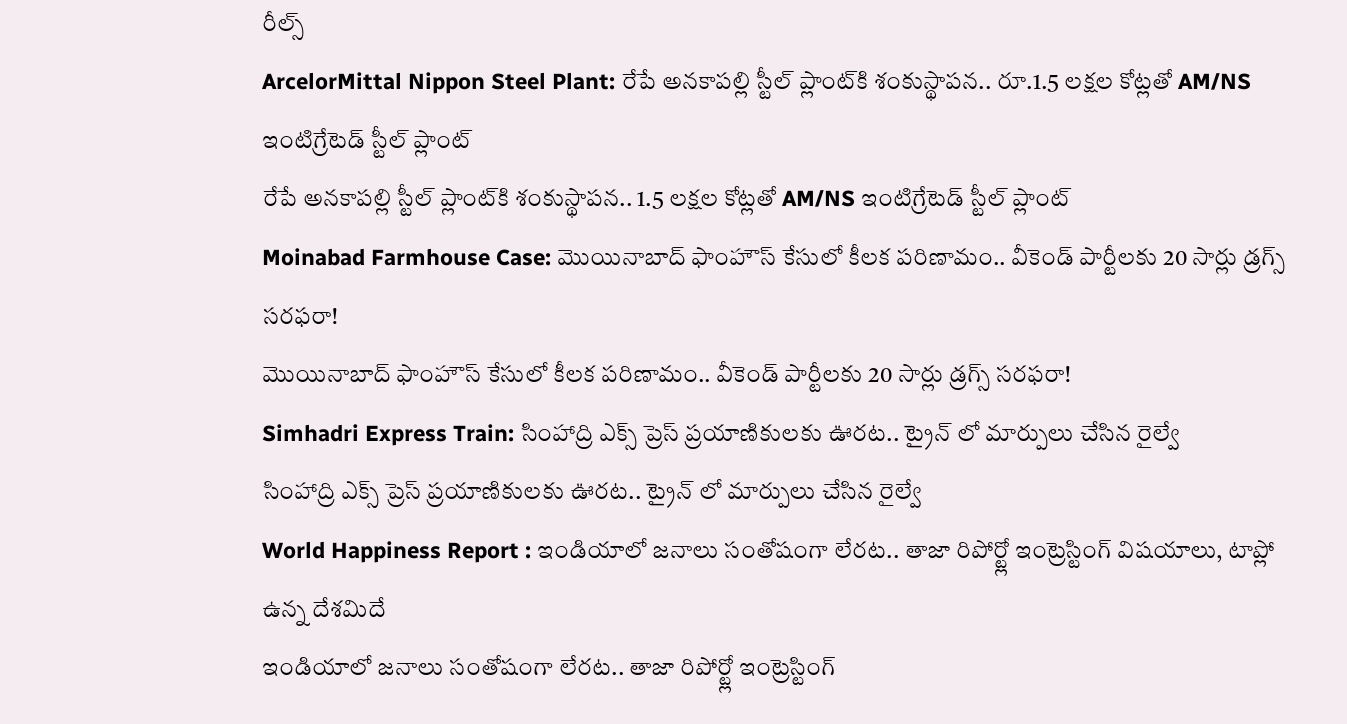రీల్స్
ArcelorMittal Nippon Steel Plant: రేపే అనకాపల్లి స్టీల్ ప్లాంట్‌కి శంకుస్థాపన.. రూ.1.5 లక్షల కోట్లతో AM/NS ఇంటిగ్రేటెడ్ స్టీల్ ప్లాంట్
రేపే అనకాపల్లి స్టీల్ ప్లాంట్‌కి శంకుస్థాపన.. 1.5 లక్షల కోట్లతో AM/NS ఇంటిగ్రేటెడ్ స్టీల్ ప్లాంట్
Moinabad Farmhouse Case: మొయినాబాద్ ఫాంహౌస్ కేసులో కీలక పరిణామం.. వీకెండ్ పార్టీలకు 20 సార్లు డ్రగ్స్ సరఫరా!
మొయినాబాద్ ఫాంహౌస్ కేసులో కీలక పరిణామం.. వీకెండ్ పార్టీలకు 20 సార్లు డ్రగ్స్ సరఫరా!
Simhadri Express Train: సింహాద్రి ఎక్స్ ప్రెస్ ప్రయాణికులకు ఊరట.. ట్రైన్ లో మార్పులు చేసిన రైల్వే
సింహాద్రి ఎక్స్ ప్రెస్ ప్రయాణికులకు ఊరట.. ట్రైన్ లో మార్పులు చేసిన రైల్వే
World Happiness Report : ఇండియాలో జనాలు సంతోషంగా లేరట.. తాజా రిపోర్ట్లో ఇంట్రెస్టింగ్ విషయాలు, టాప్లో ఉన్న దేశమిదే
ఇండియాలో జనాలు సంతోషంగా లేరట.. తాజా రిపోర్ట్లో ఇంట్రెస్టింగ్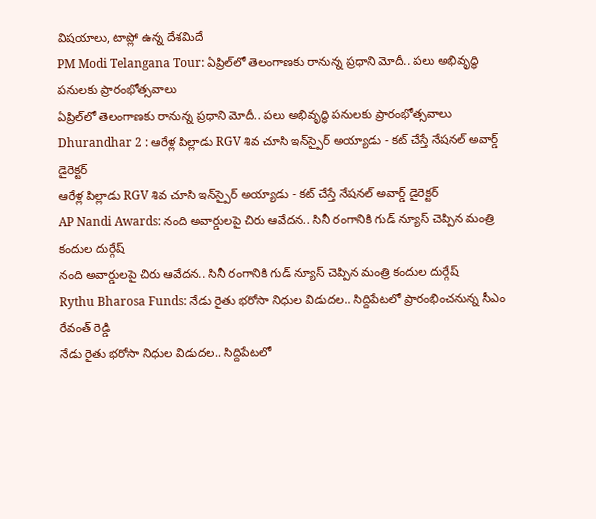విషయాలు, టాప్లో ఉన్న దేశమిదే
PM Modi Telangana Tour: ఏప్రిల్‌లో తెలంగాణకు రానున్న ప్రధాని మోదీ.. పలు అభివృద్ధి పనులకు ప్రారంభోత్సవాలు
ఏప్రిల్‌లో తెలంగాణకు రానున్న ప్రధాని మోదీ.. పలు అభివృద్ధి పనులకు ప్రారంభోత్సవాలు
Dhurandhar 2 : ఆరేళ్ల పిల్లాడు RGV శివ చూసి ఇన్‌స్పైర్ అయ్యాడు - కట్ చేస్తే నేషనల్ అవార్డ్ డైరెక్టర్
ఆరేళ్ల పిల్లాడు RGV శివ చూసి ఇన్‌స్పైర్ అయ్యాడు - కట్ చేస్తే నేషనల్ అవార్డ్ డైరెక్టర్
AP Nandi Awards: నంది అవార్డులపై చిరు ఆవేదన.. సినీ రంగానికి గుడ్ న్యూస్ చెప్పిన మంత్రి కందుల దుర్గేష్
నంది అవార్డులపై చిరు ఆవేదన.. సినీ రంగానికి గుడ్ న్యూస్ చెప్పిన మంత్రి కందుల దుర్గేష్
Rythu Bharosa Funds: నేడు రైతు భరోసా నిధుల విడుదల.. సిద్దిపేటలో ప్రారంభించనున్న సీఎం రేవంత్ రెడ్డి
నేడు రైతు భరోసా నిధుల విడుదల.. సిద్దిపేటలో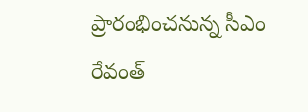ప్రారంభించనున్న సీఎం రేవంత్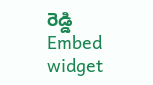రెడ్డి
Embed widget